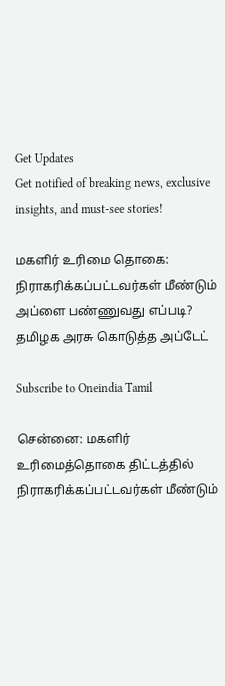Get Updates
Get notified of breaking news, exclusive insights, and must-see stories!

மகளிர் உரிமை தொகை: நிராகரிக்கப்பட்டவர்கள் மீண்டும் அப்ளை பண்ணுவது எப்படி? தமிழக அரசு கொடுத்த அப்டேட்

Subscribe to Oneindia Tamil

சென்னை: மகளிர் உரிமைத்தொகை திட்டத்தில் நிராகரிக்கப்பட்டவர்கள் மீண்டும்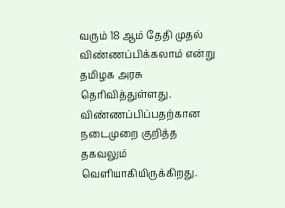வரும் 18 ஆம் தேதி முதல் விண்ணப்பிக்கலாம் என்று தமிழக அரசு தெரிவித்துள்ளது. விண்ணப்பிப்பதற்கான நடைமுறை குறித்த தகவலும் வெளியாகியிருக்கிறது.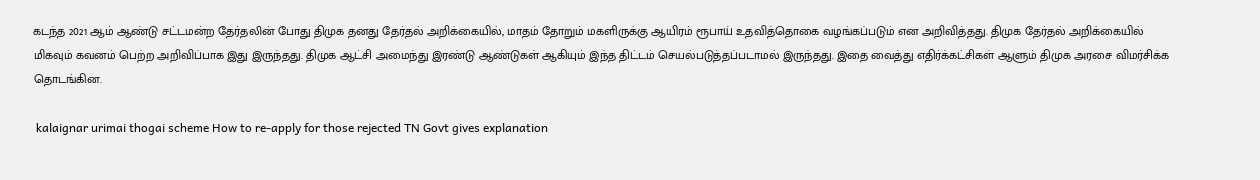கடந்த 2021 ஆம் ஆண்டு சட்டமன்ற தேர்தலின் போது திமுக தனது தேர்தல் அறிக்கையில், மாதம் தோறும் மகளிருக்கு ஆயிரம் ரூபாய் உதவித்தொகை வழங்கப்படும் என அறிவித்தது. திமுக தேர்தல் அறிக்கையில் மிகவும் கவனம் பெற்ற அறிவிப்பாக இது இருந்தது. திமுக ஆட்சி அமைந்து இரண்டு ஆண்டுகள் ஆகியும் இந்த திட்டம் செயல்படுத்தப்படாமல் இருந்தது. இதை வைத்து எதிர்க்கட்சிகள் ஆளும் திமுக அரசை விமர்சிக்க தொடங்கின.

 kalaignar urimai thogai scheme How to re-apply for those rejected TN Govt gives explanation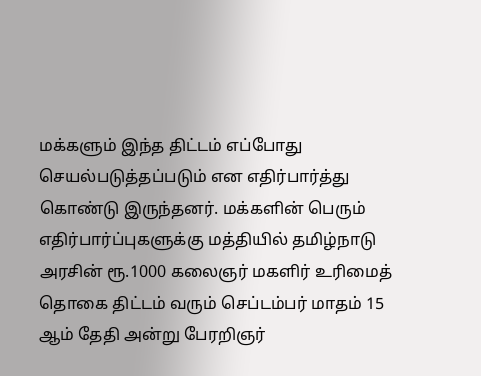மக்களும் இந்த திட்டம் எப்போது செயல்படுத்தப்படும் என எதிர்பார்த்து கொண்டு இருந்தனர். மக்களின் பெரும் எதிர்பார்ப்புகளுக்கு மத்தியில் தமிழ்நாடு அரசின் ரூ.1000 கலைஞர் மகளிர் உரிமைத் தொகை திட்டம் வரும் செப்டம்பர் மாதம் 15 ஆம் தேதி அன்று பேரறிஞர்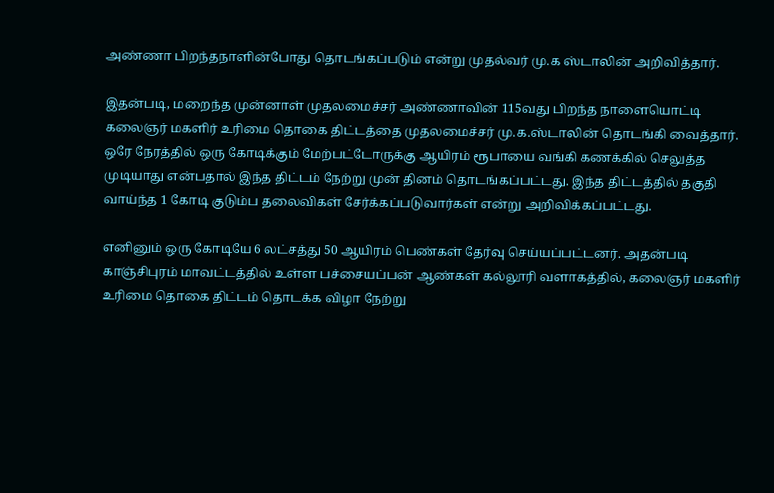அண்ணா பிறந்தநாளின்போது தொடங்கப்படும் என்று முதல்வர் மு.க ஸ்டாலின் அறிவித்தார்.

இதன்படி, மறைந்த முன்னாள் முதலமைச்சர் அண்ணாவின் 115வது பிறந்த நாளையொட்டி கலைஞர் மகளிர் உரிமை தொகை திட்டத்தை முதலமைச்சர் மு.க.ஸ்டாலின் தொடங்கி வைத்தார். ஒரே நேரத்தில் ஒரு கோடிக்கும் மேற்பட்டோருக்கு ஆயிரம் ரூபாயை வங்கி கணக்கில் செலுத்த முடியாது என்பதால் இந்த திட்டம் நேற்று முன் தினம் தொடங்கப்பட்டது. இந்த திட்டத்தில் தகுதி வாய்ந்த 1 கோடி குடும்ப தலைவிகள் சேர்க்கப்படுவார்கள் என்று அறிவிக்கப்பட்டது.

எனினும் ஒரு கோடியே 6 லட்சத்து 50 ஆயிரம் பெண்கள் தேர்வு செய்யப்பட்டனர். அதன்படி காஞ்சிபுரம் மாவட்டத்தில் உள்ள பச்சையப்பன் ஆண்கள் கல்லூரி வளாகத்தில், கலைஞர் மகளிர் உரிமை தொகை திட்டம் தொடக்க விழா நேற்று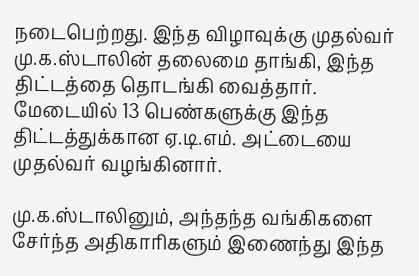நடைபெற்றது. இந்த விழாவுக்கு முதல்வர் மு.க.ஸ்டாலின் தலைமை தாங்கி, இந்த திட்டத்தை தொடங்கி வைத்தார். மேடையில் 13 பெண்களுக்கு இந்த திட்டத்துக்கான ஏ.டி.எம். அட்டையை முதல்வர் வழங்கினார்.

மு.க.ஸ்டாலினும், அந்தந்த வங்கிகளை சேர்ந்த அதிகாரிகளும் இணைந்து இந்த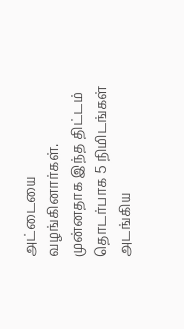அட்டையை வழங்கினார்கள். முன்னதாக இந்த திட்டம் தொடர்பாக 5 நிமிடங்கள் அடங்கிய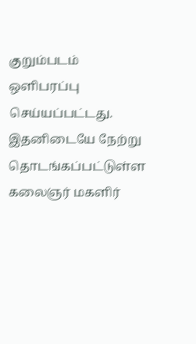குறும்படம் ஒளிபரப்பு செய்யப்பட்டது. இதனிடையே நேற்று தொடங்கப்பட்டுள்ள கலைஞர் மகளிர்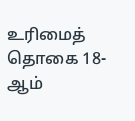உரிமைத் தொகை 18-ஆம்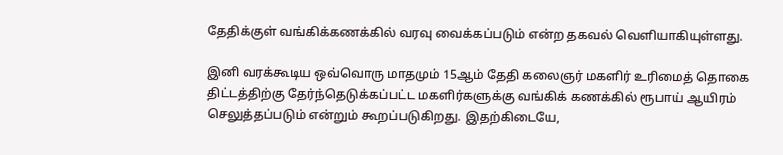தேதிக்குள் வங்கிக்கணக்கில் வரவு வைக்கப்படும் என்ற தகவல் வெளியாகியுள்ளது.

இனி வரக்கூடிய ஒவ்வொரு மாதமும் 15ஆம் தேதி கலைஞர் மகளிர் உரிமைத் தொகை திட்டத்திற்கு தேர்ந்தெடுக்கப்பட்ட மகளிர்களுக்கு வங்கிக் கணக்கில் ரூபாய் ஆயிரம் செலுத்தப்படும் என்றும் கூறப்படுகிறது. இதற்கிடையே,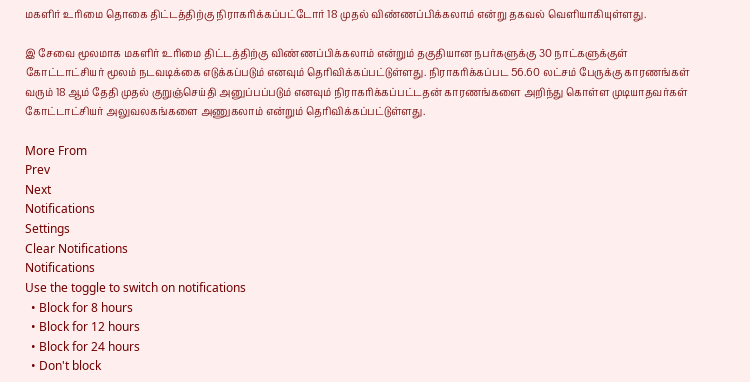மகளிர் உரிமை தொகை திட்டத்திற்கு நிராகரிக்கப்பட்டோர் 18 முதல் விண்ணப்பிக்கலாம் என்று தகவல் வெளியாகியுள்ளது.

இ சேவை மூலமாக மகளிர் உரிமை திட்டத்திற்கு விண்ணப்பிக்கலாம் என்றும் தகுதியான நபர்களுக்கு 30 நாட்களுக்குள் கோட்டாட்சியர் மூலம் நடவடிக்கை எடுக்கப்படும் எனவும் தெரிவிக்கப்பட்டுள்ளது. நிராகரிக்கப்பட 56.60 லட்சம் பேருக்கு காரணங்கள் வரும் 18 ஆம் தேதி முதல் குறுஞ்செய்தி அனுப்பப்படும் எனவும் நிராகரிக்கப்பட்டதன் காரணங்களை அறிந்து கொள்ள முடியாதவர்கள் கோட்டாட்சியர் அலுவலகங்களை அணுகலாம் என்றும் தெரிவிக்கப்பட்டுள்ளது.

More From
Prev
Next
Notifications
Settings
Clear Notifications
Notifications
Use the toggle to switch on notifications
  • Block for 8 hours
  • Block for 12 hours
  • Block for 24 hours
  • Don't block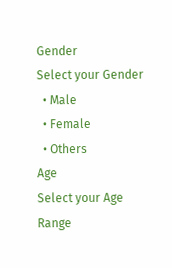Gender
Select your Gender
  • Male
  • Female
  • Others
Age
Select your Age Range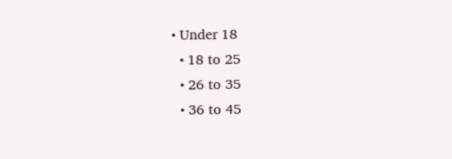• Under 18
  • 18 to 25
  • 26 to 35
  • 36 to 45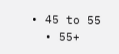• 45 to 55
  • 55+